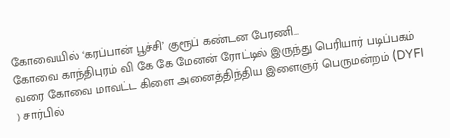கோவையில் ‘கரப்பான் பூச்சி’ குரூப் கண்டன பேரணி…
கோவை காந்திபுரம் வி கே கே மேனன் ரோட்டில் இருந்து பெரியார் படிப்பகம் வரை கோவை மாவட்ட கிளை அனைத்திந்திய இளைஞர் பெருமன்றம் (DYFI ) சார்பில்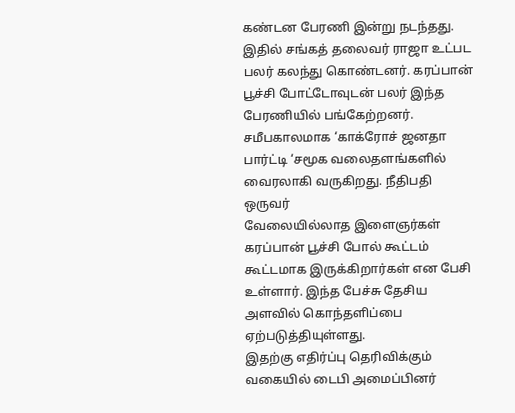கண்டன பேரணி இன்று நடந்தது.
இதில் சங்கத் தலைவர் ராஜா உட்பட பலர் கலந்து கொண்டனர். கரப்பான் பூச்சி போட்டோவுடன் பலர் இந்த பேரணியில் பங்கேற்றனர்.
சமீபகாலமாக ‘காக்ரோச் ஜனதா பார்ட்டி ‘சமூக வலைதளங்களில் வைரலாகி வருகிறது. நீதிபதி ஒருவர்
வேலையில்லாத இளைஞர்கள் கரப்பான் பூச்சி போல் கூட்டம் கூட்டமாக இருக்கிறார்கள் என பேசி உள்ளார். இந்த பேச்சு தேசிய அளவில் கொந்தளிப்பை ஏற்படுத்தியுள்ளது.
இதற்கு எதிர்ப்பு தெரிவிக்கும் வகையில் டைபி அமைப்பினர்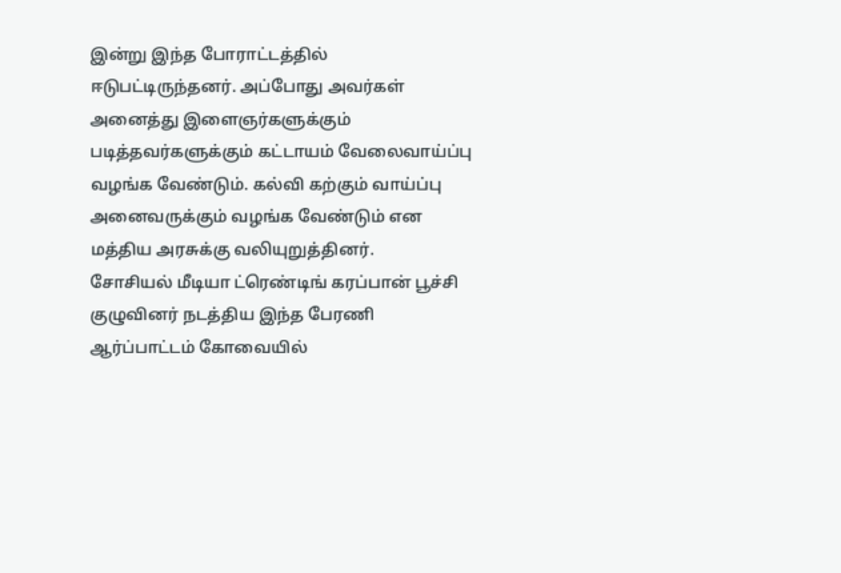இன்று இந்த போராட்டத்தில் ஈடுபட்டிருந்தனர். அப்போது அவர்கள் அனைத்து இளைஞர்களுக்கும் படித்தவர்களுக்கும் கட்டாயம் வேலைவாய்ப்பு வழங்க வேண்டும். கல்வி கற்கும் வாய்ப்பு அனைவருக்கும் வழங்க வேண்டும் என மத்திய அரசுக்கு வலியுறுத்தினர்.
சோசியல் மீடியா ட்ரெண்டிங் கரப்பான் பூச்சி குழுவினர் நடத்திய இந்த பேரணி ஆர்ப்பாட்டம் கோவையில்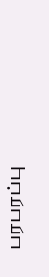பரபரப்பு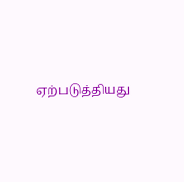ஏற்படுத்தியது